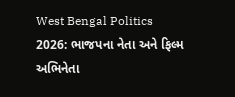West Bengal Politics 2026: ભાજપના નેતા અને ફિલ્મ અભિનેતા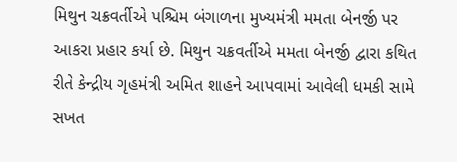મિથુન ચક્રવર્તીએ પશ્ચિમ બંગાળના મુખ્યમંત્રી મમતા બેનર્જી પર આકરા પ્રહાર કર્યા છે. મિથુન ચક્રવર્તીએ મમતા બેનર્જી દ્વારા કથિત રીતે કેન્દ્રીય ગૃહમંત્રી અમિત શાહને આપવામાં આવેલી ધમકી સામે સખત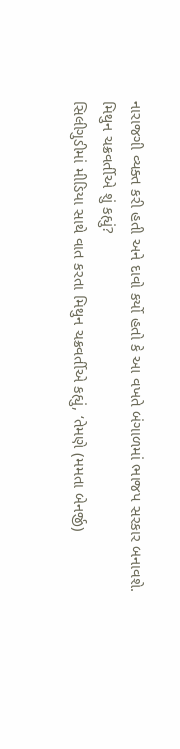નારાજગી વ્યક્ત કરી હતી અને દાવો કર્યો હતો કે આ વખતે બંગાળમાં ભાજપ સરકાર બનાવશે.
મિથુન ચક્રવર્તીએ શું કહ્યું?
સિલીગુડીમાં મીડિયા સાથે વાત કરતા મિથુન ચક્રવર્તીએ કહ્યું, ‘તેમણે (મમતા બેનર્જી)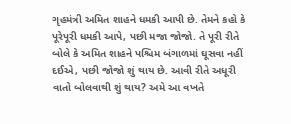ગૃહમંત્રી અમિત શાહને ધમકી આપી છે. તેમને કહો કે પૂરેપૂરી ધમકી આપે, પછી મજા જોજો. તે પૂરી રીતે બોલે કે અમિત શાહને પશ્ચિમ બંગાળમાં ઘૂસવા નહીં દઈએ, પછી જોજો શું થાય છે. આવી રીતે અધૂરી વાતો બોલવાથી શું થાય? અમે આ વખતે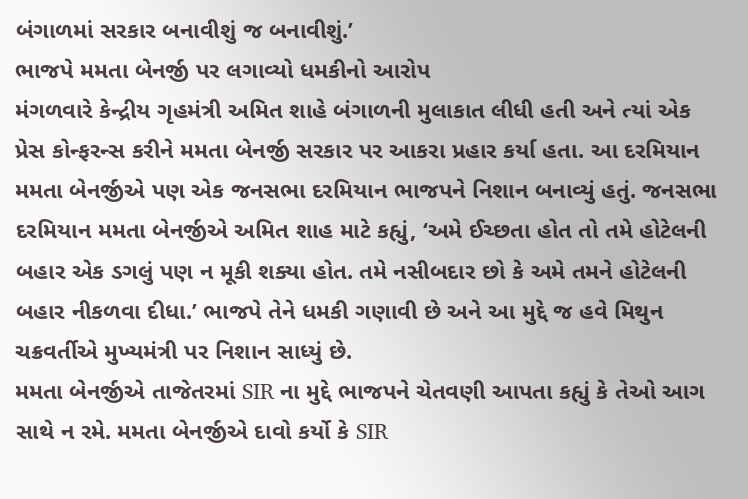બંગાળમાં સરકાર બનાવીશું જ બનાવીશું.’
ભાજપે મમતા બેનર્જી પર લગાવ્યો ધમકીનો આરોપ
મંગળવારે કેન્દ્રીય ગૃહમંત્રી અમિત શાહે બંગાળની મુલાકાત લીધી હતી અને ત્યાં એક પ્રેસ કોન્ફરન્સ કરીને મમતા બેનર્જી સરકાર પર આકરા પ્રહાર કર્યા હતા. આ દરમિયાન મમતા બેનર્જીએ પણ એક જનસભા દરમિયાન ભાજપને નિશાન બનાવ્યું હતું. જનસભા દરમિયાન મમતા બેનર્જીએ અમિત શાહ માટે કહ્યું, ‘અમે ઈચ્છતા હોત તો તમે હોટેલની બહાર એક ડગલું પણ ન મૂકી શક્યા હોત. તમે નસીબદાર છો કે અમે તમને હોટેલની બહાર નીકળવા દીધા.’ ભાજપે તેને ધમકી ગણાવી છે અને આ મુદ્દે જ હવે મિથુન ચક્રવર્તીએ મુખ્યમંત્રી પર નિશાન સાધ્યું છે.
મમતા બેનર્જીએ તાજેતરમાં SIR ના મુદ્દે ભાજપને ચેતવણી આપતા કહ્યું કે તેઓ આગ સાથે ન રમે. મમતા બેનર્જીએ દાવો કર્યો કે SIR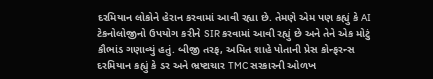દરમિયાન લોકોને હેરાન કરવામાં આવી રહ્યા છે. તેમણે એમ પણ કહ્યું કે AI ટેકનોલોજીનો ઉપયોગ કરીને SIR કરવામાં આવી રહ્યું છે અને તેને એક મોટું કૌભાંડ ગણાવ્યું હતું. બીજી તરફ, અમિત શાહે પોતાની પ્રેસ કોન્ફરન્સ દરમિયાન કહ્યું કે ડર અને ભ્રષ્ટાચાર TMC સરકારની ઓળખ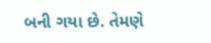બની ગયા છે. તેમણે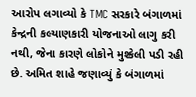આરોપ લગાવ્યો કે TMC સરકારે બંગાળમાં કેન્દ્રની કલ્યાણકારી યોજનાઓ લાગુ કરી નથી, જેના કારણે લોકોને મુશ્કેલી પડી રહી છે. અમિત શાહે જણાવ્યું કે બંગાળમાં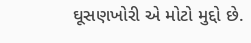ઘૂસણખોરી એ મોટો મુદ્દો છે.